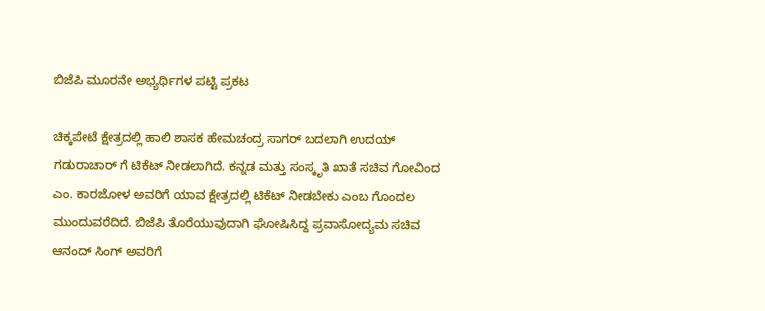ಬಿಜೆಪಿ ಮೂರನೇ ಅಭ್ಯರ್ಥಿಗಳ ಪಟ್ಟಿ ಪ್ರಕಟ

ಚಿಕ್ಕಪೇಟೆ ಕ್ಷೇತ್ರದಲ್ಲಿ ಹಾಲಿ ಶಾಸಕ ಹೇಮಚಂದ್ರ ಸಾಗರ್ ಬದಲಾಗಿ ಉದಯ್ ಗಡುರಾಚಾರ್ ಗೆ ಟಿಕೆಟ್ ನೀಡಲಾಗಿದೆ. ಕನ್ನಡ ಮತ್ತು ಸಂಸ್ಕೃತಿ ಖಾತೆ ಸಚಿವ ಗೋವಿಂದ ಎಂ. ಕಾರಜೋಳ ಅವರಿಗೆ ಯಾವ ಕ್ಷೇತ್ರದಲ್ಲಿ ಟಿಕೆಟ್ ನೀಡಬೇಕು ಎಂಬ ಗೊಂದಲ ಮುಂದುವರೆದಿದೆ. ಬಿಜೆಪಿ ತೊರೆಯುವುದಾಗಿ ಘೋಷಿಸಿದ್ದ ಪ್ರವಾಸೋದ್ಯಮ ಸಚಿವ ಆನಂದ್ ಸಿಂಗ್ ಅವರಿಗೆ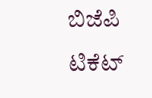ಬಿಜೆಪಿ ಟಿಕೆಟ್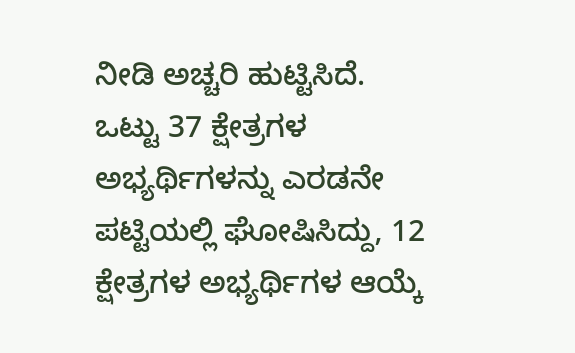ನೀಡಿ ಅಚ್ಚರಿ ಹುಟ್ಟಿಸಿದೆ.
ಒಟ್ಟು 37 ಕ್ಷೇತ್ರಗಳ ಅಭ್ಯರ್ಥಿಗಳನ್ನು ಎರಡನೇ ಪಟ್ಟಿಯಲ್ಲಿ ಘೋಷಿಸಿದ್ದು, 12 ಕ್ಷೇತ್ರಗಳ ಅಭ್ಯರ್ಥಿಗಳ ಆಯ್ಕೆ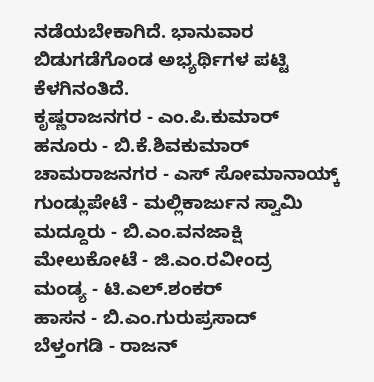ನಡೆಯಬೇಕಾಗಿದೆ. ಭಾನುವಾರ ಬಿಡುಗಡೆಗೊಂಡ ಅಭ್ಯರ್ಥಿಗಳ ಪಟ್ಟಿ ಕೆಳಗಿನಂತಿದೆ.
ಕೃಷ್ಣರಾಜನಗರ - ಎಂ.ಪಿ.ಕುಮಾರ್
ಹನೂರು - ಬಿ.ಕೆ.ಶಿವಕುಮಾರ್
ಚಾಮರಾಜನಗರ - ಎಸ್ ಸೋಮಾನಾಯ್ಕ್
ಗುಂಡ್ಲುಪೇಟೆ - ಮಲ್ಲಿಕಾರ್ಜುನ ಸ್ವಾಮಿ
ಮದ್ದೂರು - ಬಿ.ಎಂ.ವನಜಾಕ್ಷಿ
ಮೇಲುಕೋಟೆ - ಜಿ.ಎಂ.ರವೀಂದ್ರ
ಮಂಡ್ಯ - ಟಿ.ಎಲ್.ಶಂಕರ್
ಹಾಸನ - ಬಿ.ಎಂ.ಗುರುಪ್ರಸಾದ್
ಬೆಳ್ತಂಗಡಿ - ರಾಜನ್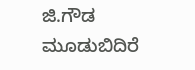ಜಿ.ಗೌಡ
ಮೂಡುಬಿದಿರೆ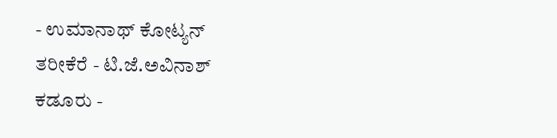- ಉಮಾನಾಥ್ ಕೋಟ್ಯನ್
ತರೀಕೆರೆ - ಟಿ.ಜೆ.ಅವಿನಾಶ್
ಕಡೂರು -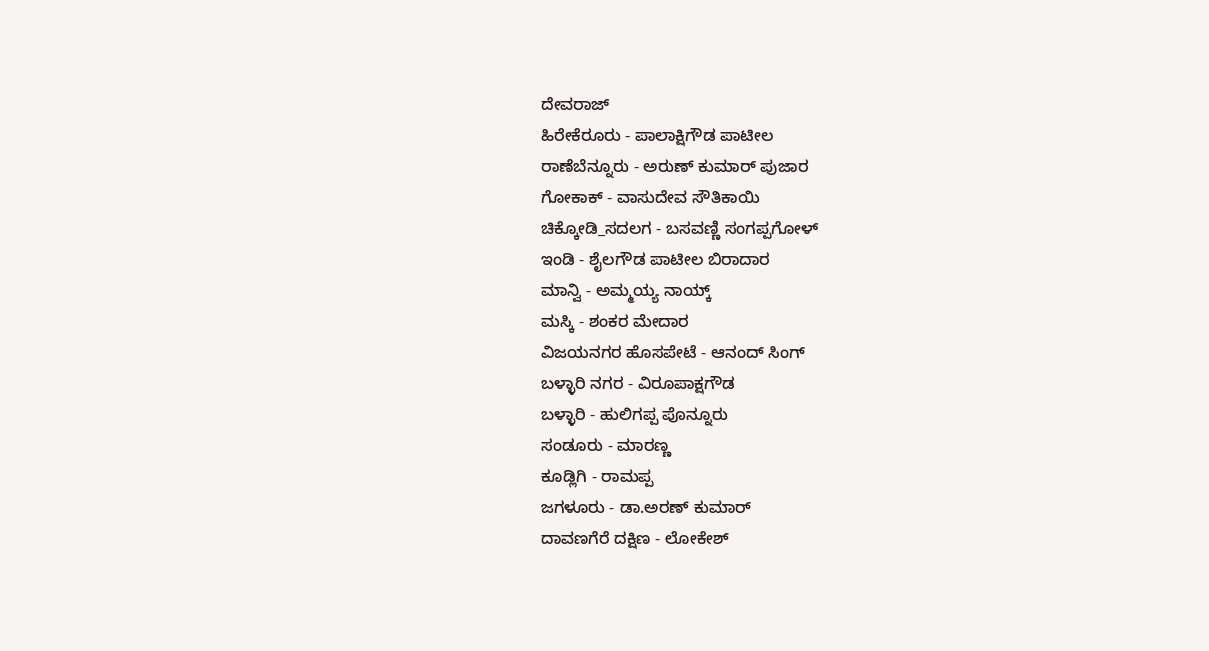ದೇವರಾಜ್
ಹಿರೇಕೆರೂರು - ಪಾಲಾಕ್ಷಿಗೌಡ ಪಾಟೀಲ
ರಾಣೆಬೆನ್ನೂರು - ಅರುಣ್ ಕುಮಾರ್ ಪುಜಾರ
ಗೋಕಾಕ್ - ವಾಸುದೇವ ಸೌತಿಕಾಯಿ
ಚಿಕ್ಕೋಡಿ_ಸದಲಗ - ಬಸವಣ್ಣಿ ಸಂಗಪ್ಪಗೋಳ್
ಇಂಡಿ - ಶೈಲಗೌಡ ಪಾಟೀಲ ಬಿರಾದಾರ
ಮಾನ್ವಿ - ಅಮ್ಮಯ್ಯ ನಾಯ್ಕ್
ಮಸ್ಕಿ - ಶಂಕರ ಮೇದಾರ
ವಿಜಯನಗರ ಹೊಸಪೇಟೆ - ಆನಂದ್ ಸಿಂಗ್
ಬಳ್ಳಾರಿ ನಗರ - ವಿರೂಪಾಕ್ಷಗೌಡ
ಬಳ್ಳಾರಿ - ಹುಲಿಗಪ್ಪ ಪೊನ್ನೂರು
ಸಂಡೂರು - ಮಾರಣ್ಣ
ಕೂಡ್ಲಿಗಿ - ರಾಮಪ್ಪ
ಜಗಳೂರು - ಡಾ.ಅರಣ್ ಕುಮಾರ್
ದಾವಣಗೆರೆ ದಕ್ಷಿಣ - ಲೋಕೇಶ್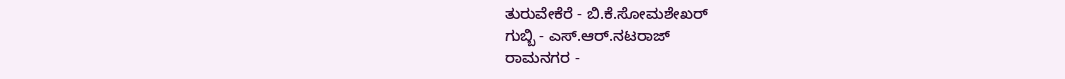ತುರುವೇಕೆರೆ - ಬಿ.ಕೆ.ಸೋಮಶೇಖರ್
ಗುಬ್ಬಿ - ಎಸ್.ಆರ್.ನಟರಾಜ್
ರಾಮನಗರ -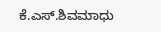ಕೆ.ಎಸ್.ಶಿವಮಾಧು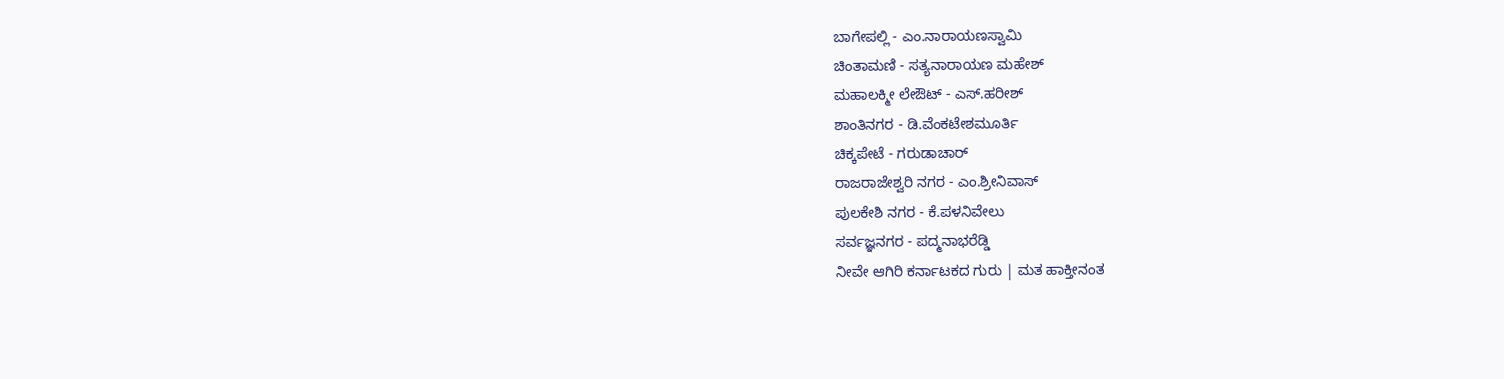ಬಾಗೇಪಲ್ಲಿ - ಎಂ.ನಾರಾಯಣಸ್ವಾಮಿ
ಚಿಂತಾಮಣಿ - ಸತ್ಯನಾರಾಯಣ ಮಹೇಶ್
ಮಹಾಲಕ್ಮೀ ಲೇಔಟ್ - ಎಸ್.ಹರೀಶ್
ಶಾಂತಿನಗರ - ಡಿ.ವೆಂಕಟೇಶಮೂರ್ತಿ
ಚಿಕ್ಕಪೇಟೆ - ಗರುಡಾಚಾರ್
ರಾಜರಾಜೇಶ್ವರಿ ನಗರ - ಎಂ.ಶ್ರೀನಿವಾಸ್
ಪುಲಕೇಶಿ ನಗರ - ಕೆ.ಪಳನಿವೇಲು
ಸರ್ವಜ್ಞನಗರ - ಪದ್ಮನಾಭರೆಡ್ಡಿ
ನೀವೇ ಆಗಿರಿ ಕರ್ನಾಟಕದ ಗುರು | ಮತ ಹಾಕ್ತೀನಂತ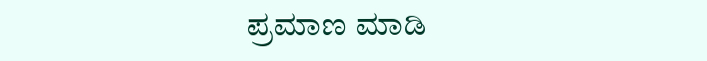ಪ್ರಮಾಣ ಮಾಡಿ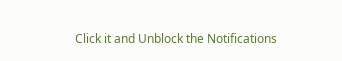Click it and Unblock the Notifications